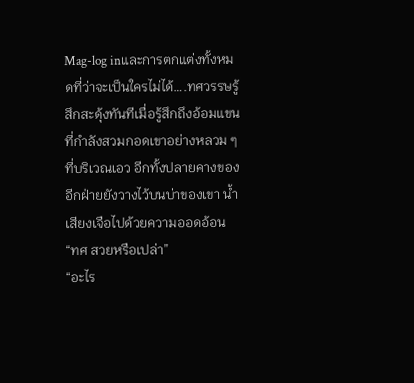Mag-log inและการตกแต่งทั้งหมดที่ว่าจะเป็นใครไม่ได้….ทศวรรษรู้สึกสะดุ้งทันทีเมื่อรู้สึกถึงอ้อมแขนที่กำลังสวมกอดเขาอย่างหลวม ๆ ที่บริเวณเอว อีกทั้งปลายคางของอีกฝ่ายยังวางไว้บนบ่าของเขา น้ำเสียงเจือไปด้วยความออดอ้อน
“ทศ สวยหรือเปล่า”
“อะไร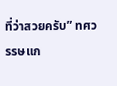ที่ว่าสวยครับ” ทศวรรษแก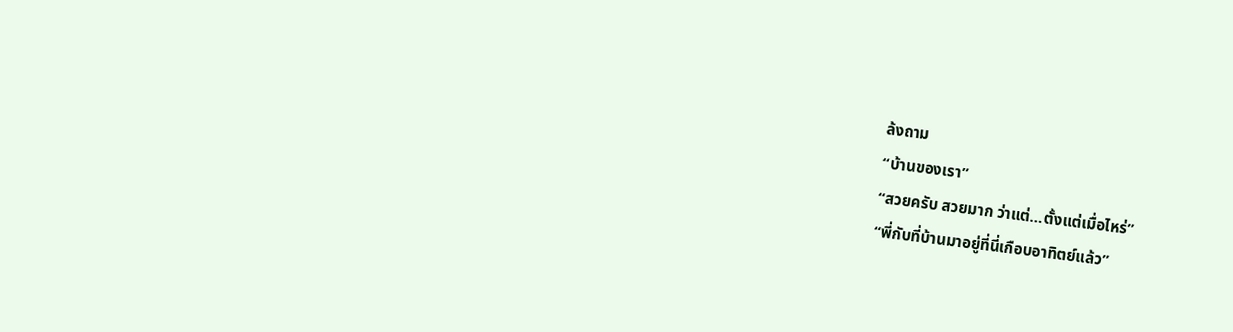ล้งถาม
“บ้านของเรา”
“สวยครับ สวยมาก ว่าแต่…ตั้งแต่เมื่อไหร่”
“พี่กับที่บ้านมาอยู่ที่นี่เกือบอาทิตย์แล้ว”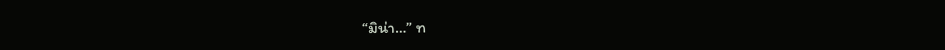“มิน่า…” ท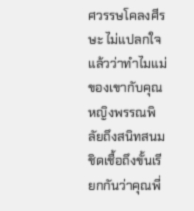ศวรรษโคลงศีรษะ ไม่แปลกใจแล้วว่าทำไมแม่ของเขากับคุณหญิงพรรณพิลัยถึงสนิทสนมชิดเชื้อถึงขั้นเรียกกันว่าคุณพี่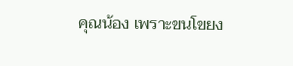คุณน้อง เพราะขนโขยง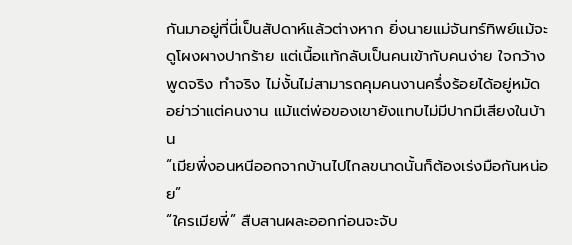กันมาอยู่ที่นี่เป็นสัปดาห์แล้วต่างหาก ยิ่งนายแม่จันทร์ทิพย์แม้จะดูโผงผางปากร้าย แต่เนื้อแท้กลับเป็นคนเข้ากับคนง่าย ใจกว้าง พูดจริง ทำจริง ไม่งั้นไม่สามารถคุมคนงานครึ่งร้อยได้อยู่หมัด อย่าว่าแต่คนงาน แม้แต่พ่อของเขายังแทบไม่มีปากมีเสียงในบ้าน
“เมียพี่งอนหนีออกจากบ้านไปไกลขนาดนั้นก็ต้องเร่งมือกันหน่อย”
“ใครเมียพี่” สืบสานผละออกก่อนจะจับ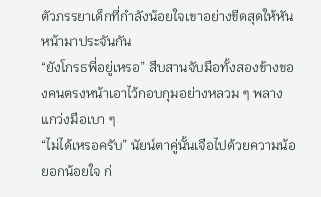ตัวภรรยาเด็กที่กำลังน้อยใจเขาอย่างขีดสุดให้หันหน้ามาประจันกัน
“ยังโกรธพี่อยู่เหรอ” สืบสานจับมือทั้งสองข้างของคนตรงหน้าเอาไว้กอบกุมอย่างหลวม ๆ พลางแกว่งมือเบา ๆ
“ไม่ได้เหรอครับ” นัยน์ตาคู่นั้นเจือไปด้วยความน้อยอกน้อยใจ ก่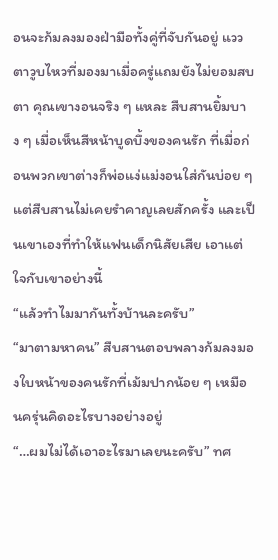อนจะก้มลงมองฝ่ามือทั้งคู่ที่จับกันอยู่ แววตาวูบไหวที่มองมาเมื่อครู่แถมยังไม่ยอมสบตา คุณเขางอนจริง ๆ แหละ สืบสานยิ้มบาง ๆ เมื่อเห็นสีหน้าบูดบึ้งของคนรัก ที่เมื่อก่อนพวกเขาต่างก็พ่อแง่แม่งอนใส่กันบ่อย ๆ แต่สืบสานไม่เคยรำคาญเลยสักครั้ง และเป็นเขาเองที่ทำให้แฟนเด็กนิสัยเสีย เอาแต่ใจกับเขาอย่างนี้
“แล้วทำไมมากันทั้งบ้านละครับ”
“มาตามหาคน” สืบสานตอบพลางก้มลงมองใบหน้าของคนรักที่เม้มปากน้อย ๆ เหมือนครุ่นคิดอะไรบางอย่างอยู่
“…ผมไม่ได้เอาอะไรมาเลยนะครับ” ทศ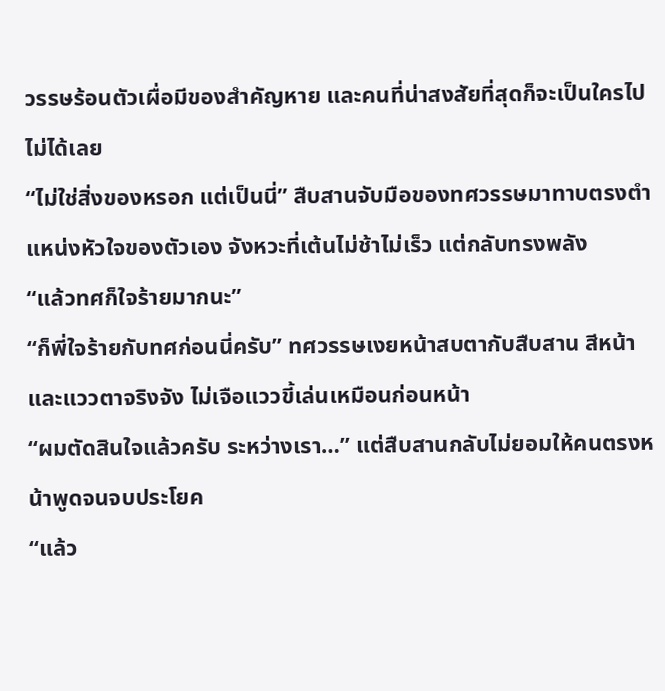วรรษร้อนตัวเผื่อมีของสำคัญหาย และคนที่น่าสงสัยที่สุดก็จะเป็นใครไปไม่ได้เลย
“ไม่ใช่สิ่งของหรอก แต่เป็นนี่” สืบสานจับมือของทศวรรษมาทาบตรงตำแหน่งหัวใจของตัวเอง จังหวะที่เต้นไม่ช้าไม่เร็ว แต่กลับทรงพลัง
“แล้วทศก็ใจร้ายมากนะ”
“ก็พี่ใจร้ายกับทศก่อนนี่ครับ” ทศวรรษเงยหน้าสบตากับสืบสาน สีหน้าและแววตาจริงจัง ไม่เจือแววขี้เล่นเหมือนก่อนหน้า
“ผมตัดสินใจแล้วครับ ระหว่างเรา…” แต่สืบสานกลับไม่ยอมให้คนตรงหน้าพูดจนจบประโยค
“แล้ว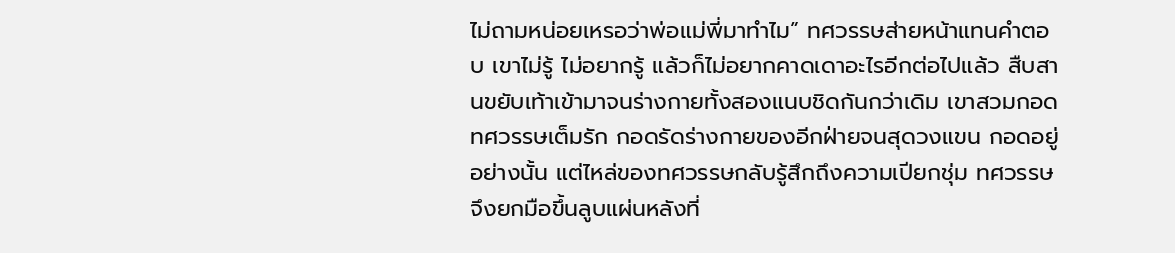ไม่ถามหน่อยเหรอว่าพ่อแม่พี่มาทำไม” ทศวรรษส่ายหน้าแทนคำตอบ เขาไม่รู้ ไม่อยากรู้ แล้วก็ไม่อยากคาดเดาอะไรอีกต่อไปแล้ว สืบสานขยับเท้าเข้ามาจนร่างกายทั้งสองแนบชิดกันกว่าเดิม เขาสวมกอดทศวรรษเต็มรัก กอดรัดร่างกายของอีกฝ่ายจนสุดวงแขน กอดอยู่อย่างนั้น แต่ไหล่ของทศวรรษกลับรู้สึกถึงความเปียกชุ่ม ทศวรรษจึงยกมือขึ้นลูบแผ่นหลังที่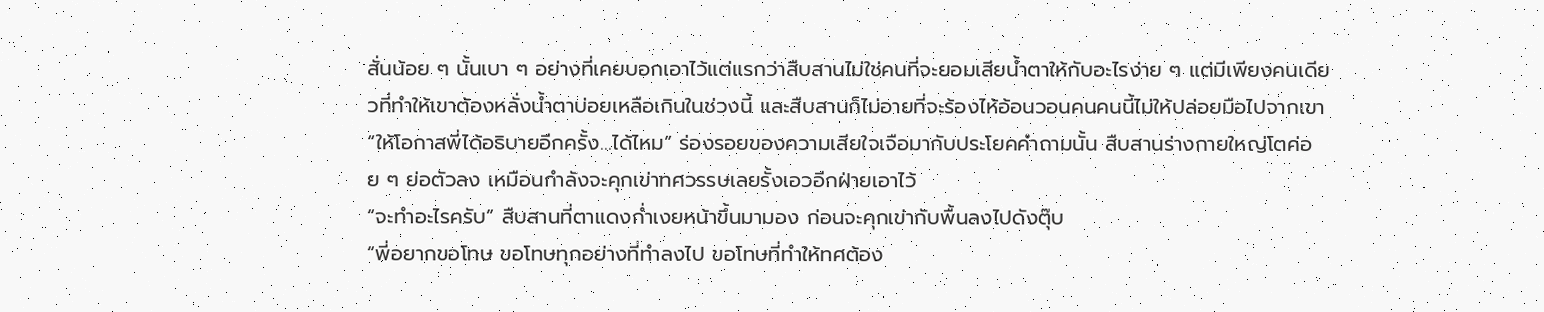สั่นน้อย ๆ นั้นเบา ๆ อย่างที่เคยบอกเอาไว้แต่แรกว่าสืบสานไม่ใช่คนที่จะยอมเสียน้ำตาให้กับอะไรง่าย ๆ แต่มีเพียงคนเดียวที่ทำให้เขาต้องหลั่งน้ำตาบ่อยเหลือเกินในช่วงนี้ และสืบสานก็ไม่อายที่จะร้องไห้อ้อนวอนคนคนนี้ไม่ให้ปล่อยมือไปจากเขา
“ให้โอกาสพี่ได้อธิบายอีกครั้ง…ได้ไหม” ร่องรอยของความเสียใจเจือมากับประโยคคำถามนั้น สืบสานร่างกายใหญ่โตค่อย ๆ ย่อตัวลง เหมือนกำลังจะคุกเข่าทศวรรษเลยรั้งเอวอีกฝ่ายเอาไว้
“จะทำอะไรครับ” สืบสานที่ตาแดงก่ำเงยหน้าขึ้นมามอง ก่อนจะคุกเข่ากับพื้นลงไปดังตุ๊บ
“พี่อยากขอโทษ ขอโทษทุกอย่างที่ทำลงไป ขอโทษที่ทำให้ทศต้อง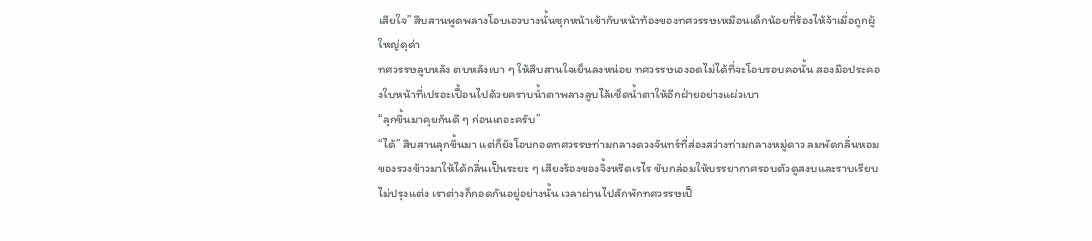เสียใจ” สืบสานพูดพลางโอบเอวบางนั้นซุกหน้าเข้ากับหน้าท้องของทศวรรษเหมือนเด็กน้อยที่ร้องไห้จ้าเมื่อถูกผู้ใหญ่ดุด่า
ทศวรรษลูบหลัง ตบหลังเบา ๆ ให้สืบสานใจเย็นลงหน่อย ทศวรรษเองอดไม่ได้ที่จะโอบรอบคอนั้น สองมือประคองใบหน้าที่เปรอะเปื้อนไปด้วยคราบน้ำตาพลางลูบไล้เช็ดน้ำตาให้อีกฝ่ายอย่างแผ่วเบา
“ลุกขึ้นมาคุยกันดี ๆ ก่อนเถอะครับ”
“ได้” สืบสานลุกขึ้นมา แต่ก็ยังโอบกอดทศวรรษท่ามกลางดวงจันทร์ที่ส่องสว่างท่ามกลางหมู่ดาว ลมพัดกลิ่นหอมของรวงข้าวมาให้ได้กลิ่นเป็นระยะ ๆ เสียงร้องของจิ้งหรีดเรไร ขับกล่อมให้บรรยากาศรอบตัวดูสงบและราบเรียบ ไม่ปรุงแต่ง เราต่างก็กอดกันอยู่อย่างนั้น เวลาผ่านไปสักพักทศวรรษเป็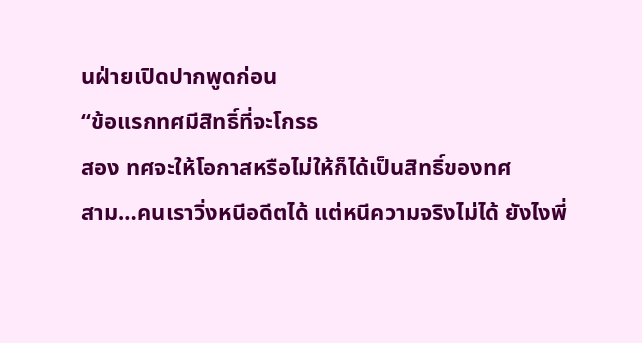นฝ่ายเปิดปากพูดก่อน
“ข้อแรกทศมีสิทธิ์ที่จะโกรธ
สอง ทศจะให้โอกาสหรือไม่ให้ก็ได้เป็นสิทธิ์ของทศ
สาม…คนเราวิ่งหนีอดีตได้ แต่หนีความจริงไม่ได้ ยังไงพี่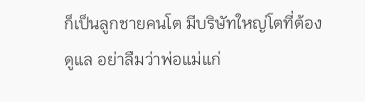ก็เป็นลูกชายคนโต มีบริษัทใหญ่โตที่ต้องดูแล อย่าลืมว่าพ่อแม่แก่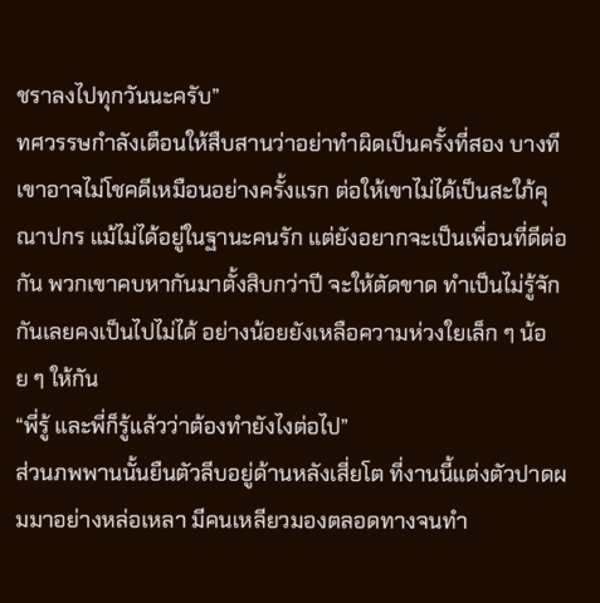ชราลงไปทุกวันนะครับ”
ทศวรรษกำลังเตือนให้สืบสานว่าอย่าทำผิดเป็นครั้งที่สอง บางทีเขาอาจไม่โชคดีเหมือนอย่างครั้งแรก ต่อให้เขาไม่ได้เป็นสะใภ้คุณาปกร แม้ไม่ได้อยู่ในฐานะคนรัก แต่ยังอยากจะเป็นเพื่อนที่ดีต่อกัน พวกเขาคบหากันมาตั้งสิบกว่าปี จะให้ตัดขาด ทำเป็นไม่รู้จักกันเลยคงเป็นไปไม่ได้ อย่างน้อยยังเหลือความห่วงใยเล็ก ๆ น้อย ๆ ให้กัน
“พี่รู้ และพี่ก็รู้แล้วว่าต้องทำยังไงต่อไป”
ส่วนภพพานนั้นยืนตัวลีบอยู่ด้านหลังเสี่ยโต ที่งานนี้แต่งตัวปาดผมมาอย่างหล่อเหลา มีคนเหลียวมองตลอดทางจนทำ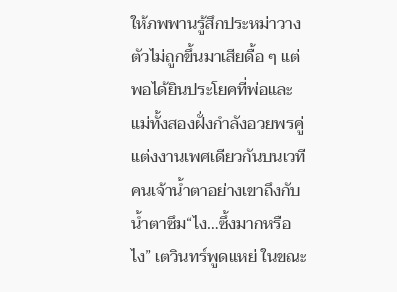ให้ภพพานรู้สึกประหม่าวางตัวไม่ถูกขึ้นมาเสียดื้อ ๆ แต่พอได้ยินประโยคที่พ่อและแม่ทั้งสองฝั่งกำลังอวยพรคู่แต่งงานเพศเดียวกันบนเวที คนเจ้าน้ำตาอย่างเขาถึงกับน้ำตาซึม“ไง…ซึ้งมากหรือไง” เตวินทร์พูดแหย่ ในขณะ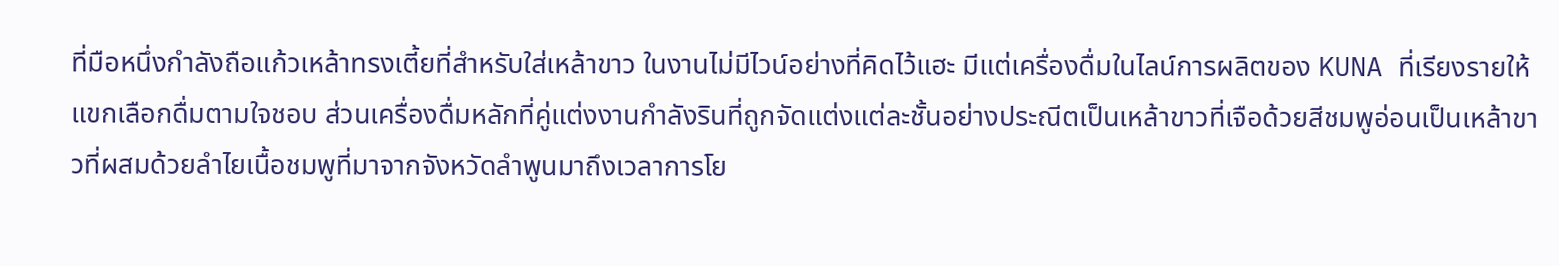ที่มือหนึ่งกำลังถือแก้วเหล้าทรงเตี้ยที่สำหรับใส่เหล้าขาว ในงานไม่มีไวน์อย่างที่คิดไว้แฮะ มีแต่เครื่องดื่มในไลน์การผลิตของ KUNA ที่เรียงรายให้แขกเลือกดื่มตามใจชอบ ส่วนเครื่องดื่มหลักที่คู่แต่งงานกำลังรินที่ถูกจัดแต่งแต่ละชั้นอย่างประณีตเป็นเหล้าขาวที่เจือด้วยสีชมพูอ่อนเป็นเหล้าขาวที่ผสมด้วยลำไยเนื้อชมพูที่มาจากจังหวัดลำพูนมาถึงเวลาการโย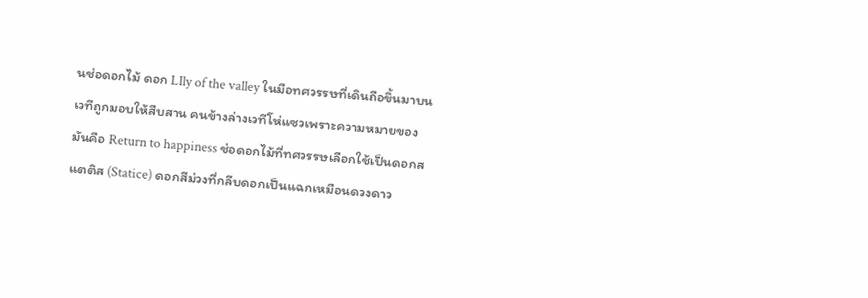นช่อดอกไม้ ดอก LIly of the valley ในมือทศวรรษที่เดินถือขึ้นมาบนเวทีถูกมอบให้สืบสาน คนข้างล่างเวทีโห่แซวเพราะความหมายของมันคือ Return to happiness ช่อดอกไม้ที่ทศวรรษเลือกใช้เป็นดอกสแตติส (Statice) ดอกสีม่วงที่กลีบดอกเป็นแฉกเหมือนดวงดาว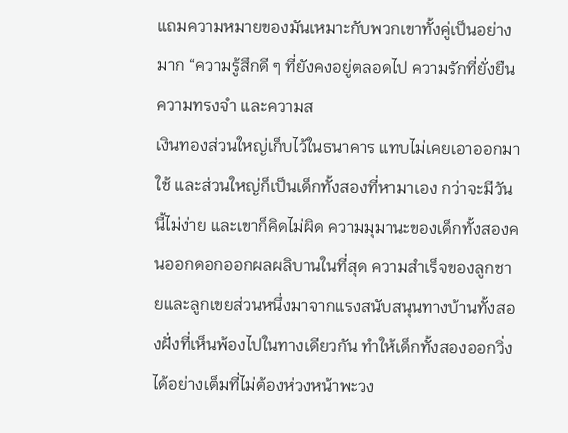แถมความหมายของมันเหมาะกับพวกเขาทั้งคู่เป็นอย่างมาก “ความรู้สึกดี ๆ ที่ยังคงอยู่ตลอดไป ความรักที่ยั่งยืน ความทรงจำ และความส
เงินทองส่วนใหญ่เก็บไว้ในธนาคาร แทบไม่เคยเอาออกมาใช้ และส่วนใหญ่ก็เป็นเด็กทั้งสองที่หามาเอง กว่าจะมีวันนี้ไม่ง่าย และเขาก็คิดไม่ผิด ความมุมานะของเด็กทั้งสองคนออกดอกออกผลผลิบานในที่สุด ความสำเร็จของลูกชายและลูกเขยส่วนหนึ่งมาจากแรงสนับสนุนทางบ้านทั้งสองฝั่งที่เห็นพ้องไปในทางเดียวกัน ทำให้เด็กทั้งสองออกวิ่งได้อย่างเต็มที่ไม่ต้องห่วงหน้าพะวง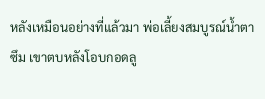หลังเหมือนอย่างที่แล้วมา พ่อเลี้ยงสมบูรณ์น้ำตาซึม เขาตบหลังโอบกอดลู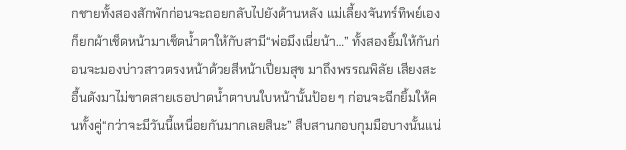กชายทั้งสองสักพักก่อนจะถอยกลับไปยังด้านหลัง แม่เลี้ยงจันทร์ทิพย์เองก็ยกผ้าเช็ดหน้ามาเช็ดน้ำตาให้กับสามี“พ่อมึงเนี่ยน้า…” ทั้งสองยิ้มให้กันก่อนจะมองบ่าวสาวตรงหน้าด้วยสีหน้าเปี่ยมสุข มาถึงพรรณพิลัย เสียงสะอื้นดังมาไม่ขาดสายเธอปาดน้ำตาบนใบหน้านั้นป้อย ๆ ก่อนจะฉีกยิ้มให้คนทั้งคู่“กว่าจะมีวันนี้เหนื่อยกันมากเลยสินะ” สืบสานกอบกุมมือบางนั้นแน่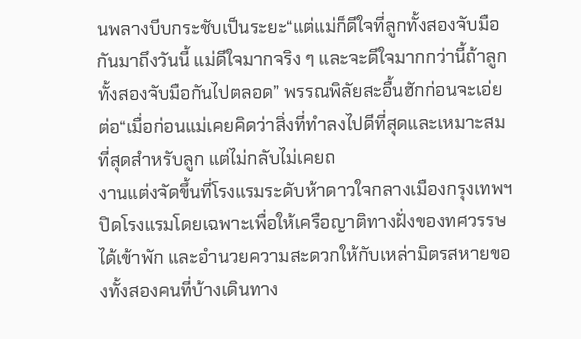นพลางบีบกระชับเป็นระยะ“แต่แม่ก็ดีใจที่ลูกทั้งสองจับมือกันมาถึงวันนี้ แม่ดีใจมากจริง ๆ และจะดีใจมากกว่านี้ถ้าลูกทั้งสองจับมือกันไปตลอด” พรรณพิลัยสะอื้นฮักก่อนจะเอ่ยต่อ“เมื่อก่อนแม่เคยคิดว่าสิ่งที่ทำลงไปดีที่สุดและเหมาะสมที่สุดสำหรับลูก แต่ไม่กลับไม่เคยถ
งานแต่งจัดขึ้นที่โรงแรมระดับห้าดาวใจกลางเมืองกรุงเทพฯ ปิดโรงแรมโดยเฉพาะเพื่อให้เครือญาติทางฝั่งของทศวรรษได้เข้าพัก และอำนวยความสะดวกให้กับเหล่ามิตรสหายของทั้งสองคนที่บ้างเดินทาง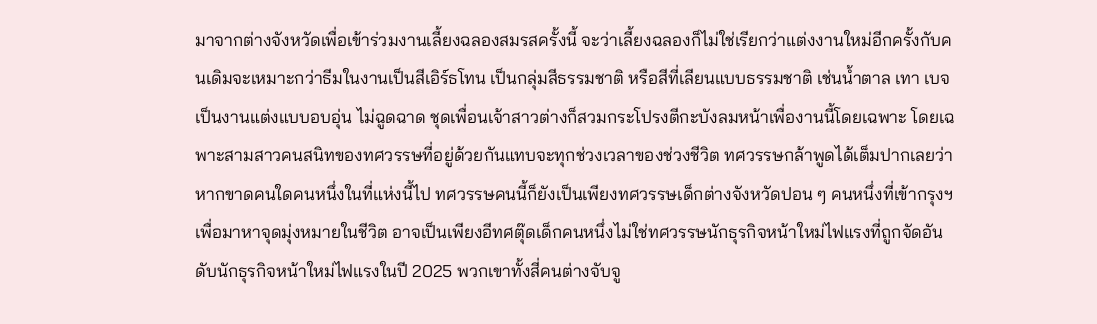มาจากต่างจังหวัดเพื่อเข้าร่วมงานเลี้ยงฉลองสมรสครั้งนี้ จะว่าเลี้ยงฉลองก็ไม่ใช่เรียกว่าแต่งงานใหม่อีกครั้งกับคนเดิมจะเหมาะกว่าธีมในงานเป็นสีเอิร์ธโทน เป็นกลุ่มสีธรรมชาติ หรือสีที่เลียนแบบธรรมชาติ เช่นน้ำตาล เทา เบจ เป็นงานแต่งแบบอบอุ่น ไม่ฉูดฉาด ชุดเพื่อนเจ้าสาวต่างก็สวมกระโปรงตีกะบังลมหน้าเพื่องานนี้โดยเฉพาะ โดยเฉพาะสามสาวคนสนิทของทศวรรษที่อยู่ด้วยกันแทบจะทุกช่วงเวลาของช่วงชีวิต ทศวรรษกล้าพูดได้เต็มปากเลยว่า หากขาดคนใดคนหนึ่งในที่แห่งนี้ไป ทศวรรษคนนี้ก็ยังเป็นเพียงทศวรรษเด็กต่างจังหวัดปอน ๆ คนหนึ่งที่เข้ากรุงฯ เพื่อมาหาจุดมุ่งหมายในชีวิต อาจเป็นเพียงอีทศตุ๊ดเด็กคนหนึ่งไม่ใช่ทศวรรษนักธุรกิจหน้าใหม่ไฟแรงที่ถูกจัดอันดับนักธุรกิจหน้าใหม่ไฟแรงในปี 2025 พวกเขาทั้งสี่คนต่างจับจู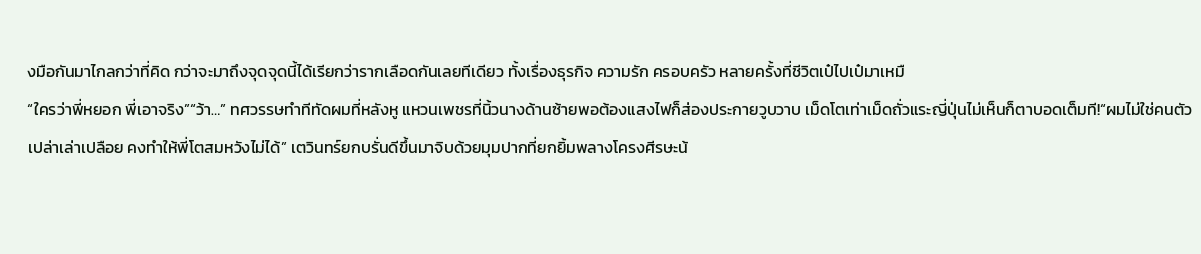งมือกันมาไกลกว่าที่คิด กว่าจะมาถึงจุดจุดนี้ได้เรียกว่ารากเลือดกันเลยทีเดียว ทั้งเรื่องธุรกิจ ความรัก ครอบครัว หลายครั้งที่ชีวิตเป๋ไปเป๋มาเหมื
“ใครว่าพี่หยอก พี่เอาจริง”“ว้า…” ทศวรรษทำทีทัดผมที่หลังหู แหวนเพชรที่นิ้วนางด้านซ้ายพอต้องแสงไฟก็ส่องประกายวูบวาบ เม็ดโตเท่าเม็ดถั่วแระญี่ปุ่นไม่เห็นก็ตาบอดเต็มที!“ผมไม่ใช่คนตัวเปล่าเล่าเปลือย คงทำให้พี่โตสมหวังไม่ได้” เตวินทร์ยกบรั่นดีขึ้นมาจิบด้วยมุมปากที่ยกยิ้มพลางโครงศีรษะน้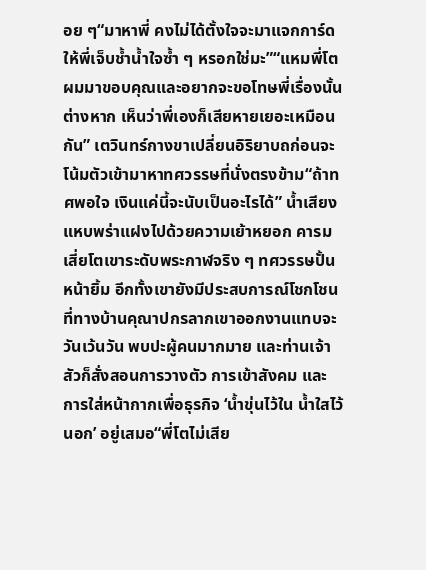อย ๆ“มาหาพี่ คงไม่ได้ตั้งใจจะมาแจกการ์ดให้พี่เจ็บช้ำน้ำใจซ้ำ ๆ หรอกใช่มะ”“แหมพี่โต ผมมาขอบคุณและอยากจะขอโทษพี่เรื่องนั้นต่างหาก เห็นว่าพี่เองก็เสียหายเยอะเหมือนกัน” เตวินทร์กางขาเปลี่ยนอิริยาบถก่อนจะโน้มตัวเข้ามาหาทศวรรษที่นั่งตรงข้าม“ถ้าทศพอใจ เงินแค่นี้จะนับเป็นอะไรได้” น้ำเสียงแหบพร่าแฝงไปด้วยความเย้าหยอก คารมเสี่ยโตเขาระดับพระกาฬจริง ๆ ทศวรรษปั้นหน้ายิ้ม อีกทั้งเขายังมีประสบการณ์โชกโชนที่ทางบ้านคุณาปกรลากเขาออกงานแทบจะวันเว้นวัน พบปะผู้คนมากมาย และท่านเจ้าสัวก็สั่งสอนการวางตัว การเข้าสังคม และการใส่หน้ากากเพื่อธุรกิจ ‘น้ำขุ่นไว้ใน น้ำใสไว้นอก’ อยู่เสมอ“พี่โตไม่เสีย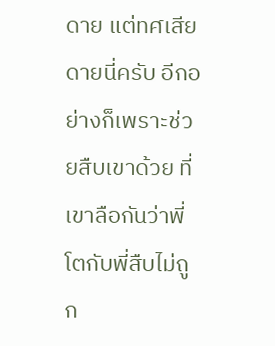ดาย แต่ทศเสียดายนี่ครับ อีกอย่างก็เพราะช่วยสืบเขาด้วย ที่เขาลือกันว่าพี่โตกับพี่สืบไม่ถูก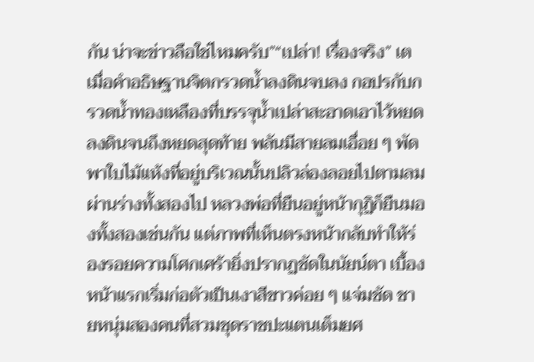กัน น่าจะข่าวลือใช่ไหมครับ”“เปล่า! เรื่องจริง” เต
เมื่อคำอธิษฐานจิตกรวดน้ำลงดินจบลง กอปรกับกรวดน้ำทองเหลืองที่บรรจุน้ำเปล่าสะอาดเอาไว้หยดลงดินจนถึงหยดสุดท้าย พลันมีสายลมเอื่อย ๆ พัดพาใบไม้แห้งที่อยู่บริเวณนั้นปลิวล่องลอยไปตามลมผ่านร่างทั้งสองไป หลวงพ่อที่ยืนอยู่หน้ากุฏิก็ยืนมองทั้งสองเช่นกัน แต่ภาพที่เห็นตรงหน้ากลับทำให้ร่องรอยความโศกเศร้ายิ่งปรากฏชัดในนัยน์ตา เบื้องหน้าแรกเริ่มก่อตัวเป็นเงาสีขาวค่อย ๆ แจ่มชัด ชายหนุ่มสองคนที่สวมชุดราชปะแตนเต็มยศ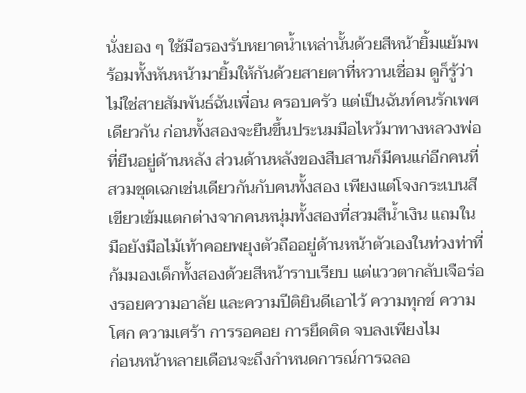นั่งยอง ๆ ใช้มือรองรับหยาดน้ำเหล่านั้นด้วยสีหน้ายิ้มแย้มพร้อมทั้งหันหน้ามายิ้มให้กันด้วยสายตาที่หวานเชื่อม ดูก็รู้ว่าไม่ใช่สายสัมพันธ์ฉันเพื่อน ครอบครัว แต่เป็นฉันท์คนรักเพศเดียวกัน ก่อนทั้งสองจะยืนขึ้นประนมมือไหว้มาทางหลวงพ่อที่ยืนอยู่ด้านหลัง ส่วนด้านหลังของสืบสานก็มีคนแก่อีกคนที่สวมชุดเฉกเช่นเดียวกันกับคนทั้งสอง เพียงแต่โจงกระเบนสีเขียวเข้มแตกต่างจากคนหนุ่มทั้งสองที่สวมสีน้ำเงิน แถมในมือยังมือไม้เท้าคอยพยุงตัวถืออยู่ด้านหน้าตัวเองในท่วงท่าที่ก้มมองเด็กทั้งสองด้วยสีหน้าราบเรียบ แต่แววตากลับเจือร่องรอยความอาลัย และความปีติยินดีเอาไว้ ความทุกข์ ความโศก ความเศร้า การรอคอย การยึดติด จบลงเพียงไม
ก่อนหน้าหลายเดือนจะถึงกำหนดการณ์การฉลอ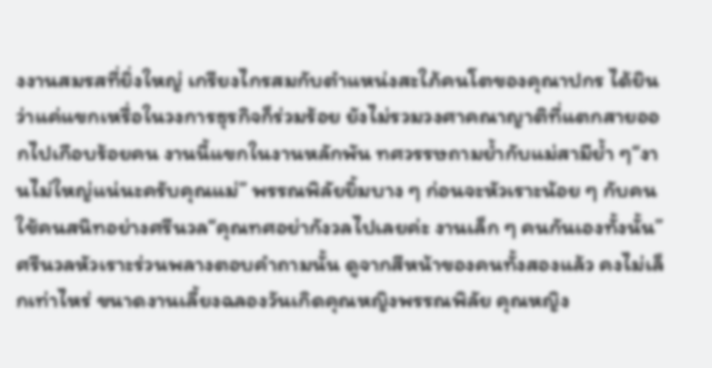งงานสมรสที่ยิ่งใหญ่ เกรียงไกรสมกับตำแหน่งสะใภ้คนโตของคุณาปกร ได้ยินว่าแค่แขกเหรื่อในวงการธุรกิจก็ร่วมร้อย ยังไม่รวมวงศาคณาญาติที่แตกสายออกไปเกือบร้อยคน งานนี้แขกในงานหลักพัน ทศวรรษถามย้ำกับแม่สามีย้ำ ๆ“งานไม่ใหญ่แน่นะครับคุณแม่” พรรณพิลัยยิ้มบาง ๆ ก่อนจะหัวเราะน้อย ๆ กับคนใช้คนสนิทอย่างศรีนวล“คุณทศอย่ากังวลไปเลยค่ะ งานเล็ก ๆ คนกันเองทั้งนั้น” ศรีนวลหัวเราะร่วนพลางตอบคำถามนั้น ดูจากสีหน้าของคนทั้งสองแล้ว คงไม่เล็กเท่าไหร่ ขนาดงานเลี้ยงฉลองวันเกิดคุณหญิงพรรณพิลัย คุณหญิง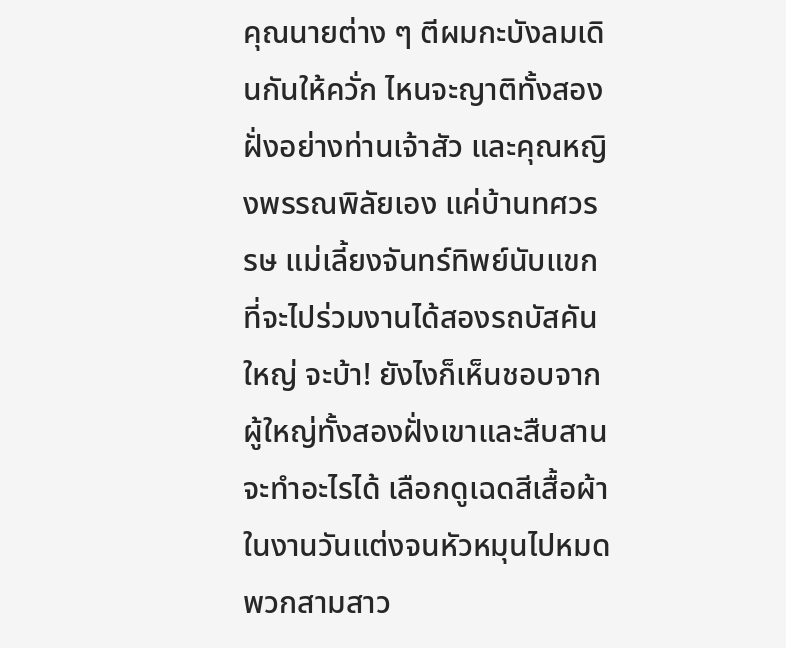คุณนายต่าง ๆ ตีผมกะบังลมเดินกันให้ควั่ก ไหนจะญาติทั้งสองฝั่งอย่างท่านเจ้าสัว และคุณหญิงพรรณพิลัยเอง แค่บ้านทศวรรษ แม่เลี้ยงจันทร์ทิพย์นับแขกที่จะไปร่วมงานได้สองรถบัสคันใหญ่ จะบ้า! ยังไงก็เห็นชอบจากผู้ใหญ่ทั้งสองฝั่งเขาและสืบสานจะทำอะไรได้ เลือกดูเฉดสีเสื้อผ้าในงานวันแต่งจนหัวหมุนไปหมด พวกสามสาว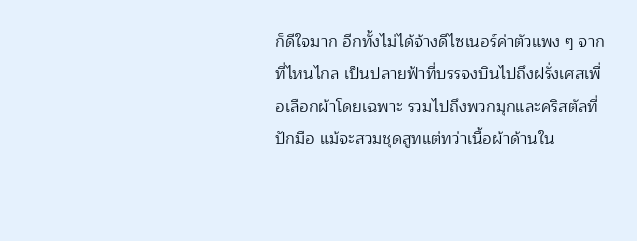ก็ดีใจมาก อีกทั้งไม่ได้จ้างดีไซเนอร์ค่าตัวแพง ๆ จากที่ไหนไกล เป็นปลายฟ้าที่บรรจงบินไปถึงฝรั่งเศสเพื่อเลือกผ้าโดยเฉพาะ รวมไปถึงพวกมุกและคริสตัลที่ปักมือ แม้จะสวมชุดสูทแต่ทว่าเนื้อผ้าด้านใน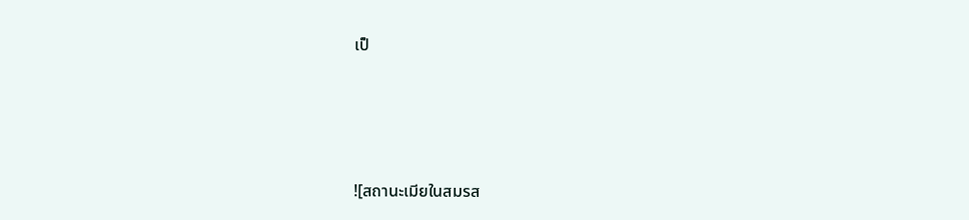เป็




![สถานะเมียในสมรส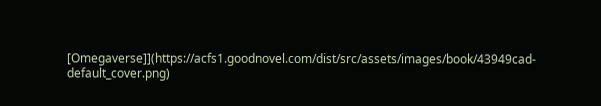[Omegaverse]](https://acfs1.goodnovel.com/dist/src/assets/images/book/43949cad-default_cover.png)